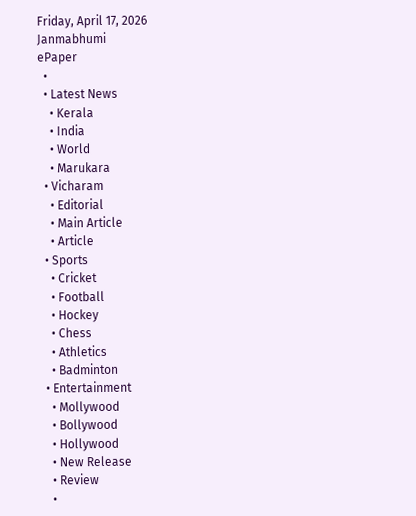Friday, April 17, 2026
Janmabhumi
ePaper
  •
  • Latest News
    • Kerala
    • India
    • World
    • Marukara
  • Vicharam
    • Editorial
    • Main Article
    • Article
  • Sports
    • Cricket
    • Football
    • Hockey
    • Chess
    • Athletics
    • Badminton
  • Entertainment
    • Mollywood
    • Bollywood
    • Hollywood
    • New Release
    • Review
    •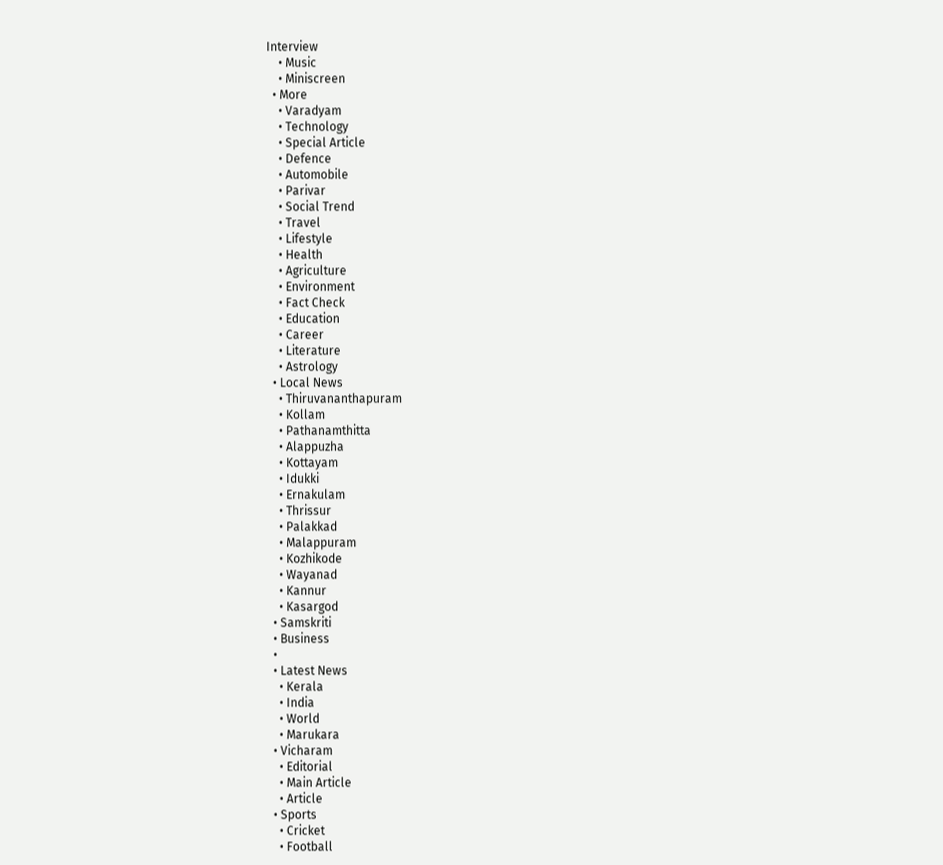Interview
    • Music
    • Miniscreen
  • More
    • Varadyam
    • Technology
    • Special Article
    • Defence
    • Automobile
    • Parivar
    • Social Trend
    • Travel
    • Lifestyle
    • Health
    • Agriculture
    • Environment
    • Fact Check
    • Education
    • Career
    • Literature
    • Astrology
  • Local News
    • Thiruvananthapuram
    • Kollam
    • Pathanamthitta
    • Alappuzha
    • Kottayam
    • Idukki
    • Ernakulam
    • Thrissur
    • Palakkad
    • Malappuram
    • Kozhikode
    • Wayanad
    • Kannur
    • Kasargod
  • Samskriti
  • Business
  •
  • Latest News
    • Kerala
    • India
    • World
    • Marukara
  • Vicharam
    • Editorial
    • Main Article
    • Article
  • Sports
    • Cricket
    • Football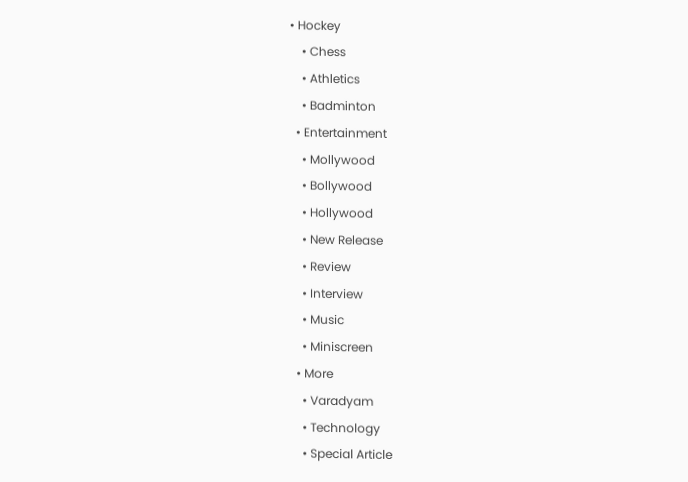• Hockey
    • Chess
    • Athletics
    • Badminton
  • Entertainment
    • Mollywood
    • Bollywood
    • Hollywood
    • New Release
    • Review
    • Interview
    • Music
    • Miniscreen
  • More
    • Varadyam
    • Technology
    • Special Article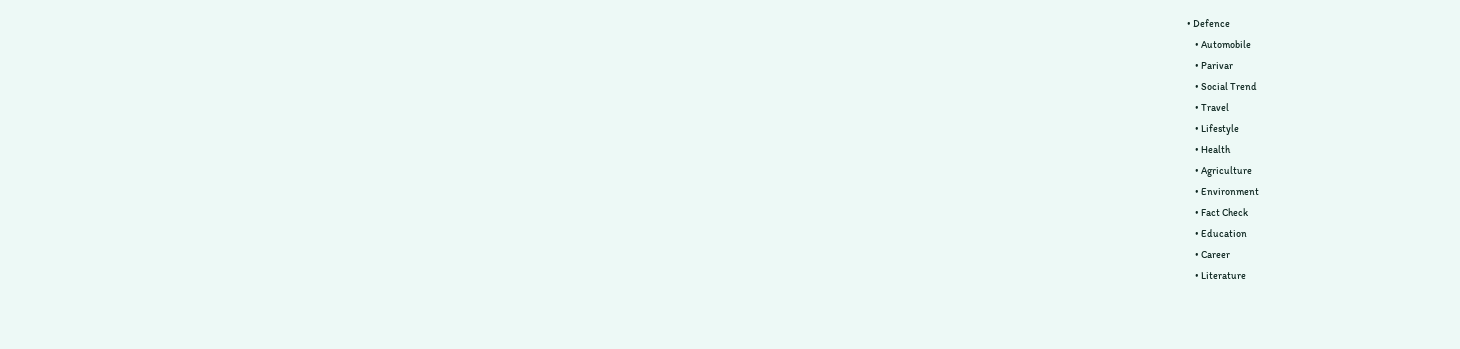• Defence
    • Automobile
    • Parivar
    • Social Trend
    • Travel
    • Lifestyle
    • Health
    • Agriculture
    • Environment
    • Fact Check
    • Education
    • Career
    • Literature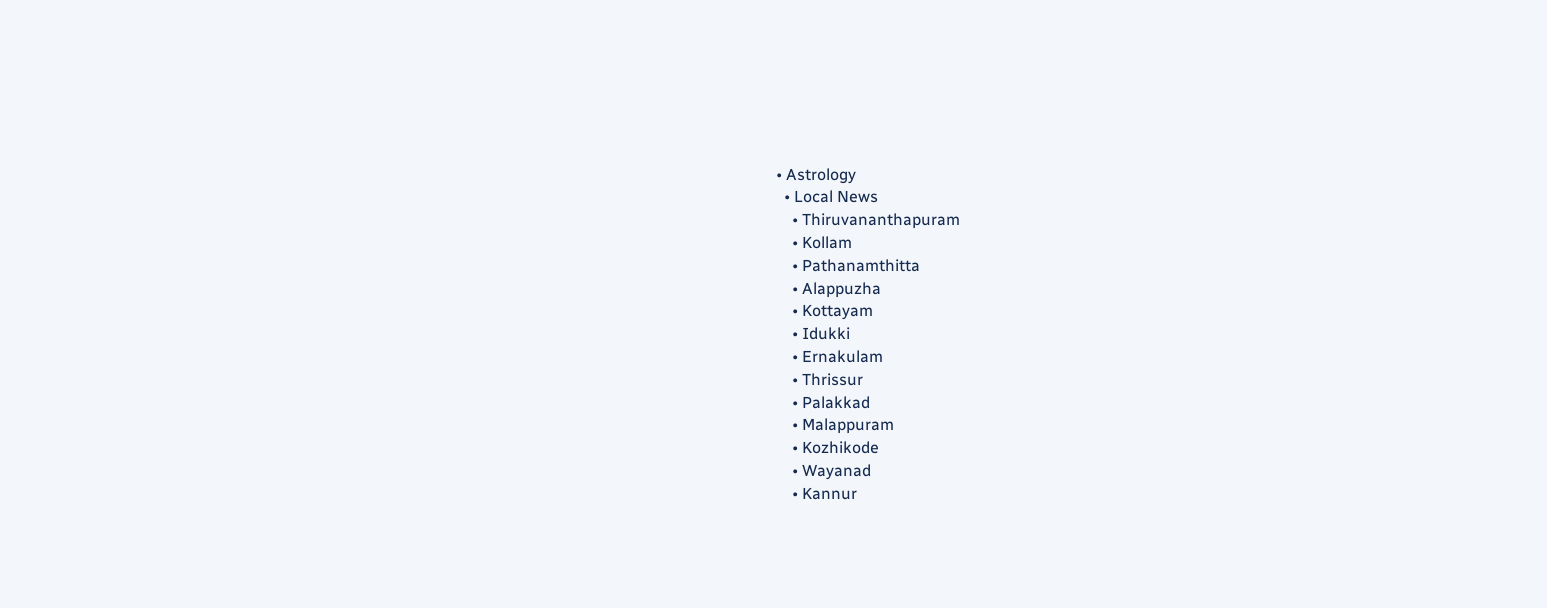• Astrology
  • Local News
    • Thiruvananthapuram
    • Kollam
    • Pathanamthitta
    • Alappuzha
    • Kottayam
    • Idukki
    • Ernakulam
    • Thrissur
    • Palakkad
    • Malappuram
    • Kozhikode
    • Wayanad
    • Kannur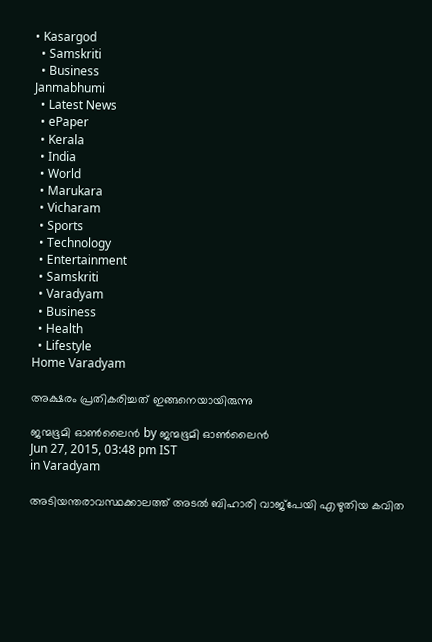• Kasargod
  • Samskriti
  • Business
Janmabhumi
  • Latest News
  • ePaper
  • Kerala
  • India
  • World
  • Marukara
  • Vicharam
  • Sports
  • Technology
  • Entertainment
  • Samskriti
  • Varadyam
  • Business
  • Health
  • Lifestyle
Home Varadyam

അക്ഷരം പ്രതികരിച്ചത് ഇങ്ങനെയായിരുന്നു

ജന്മഭൂമി ഓണ്‍ലൈന്‍ by ജന്മഭൂമി ഓണ്‍ലൈന്‍
Jun 27, 2015, 03:48 pm IST
in Varadyam

അടിയന്തരാവസ്ഥക്കാലത്ത് അടല്‍ ബിഹാരി വാജ്‌പേയി എഴുതിയ കവിത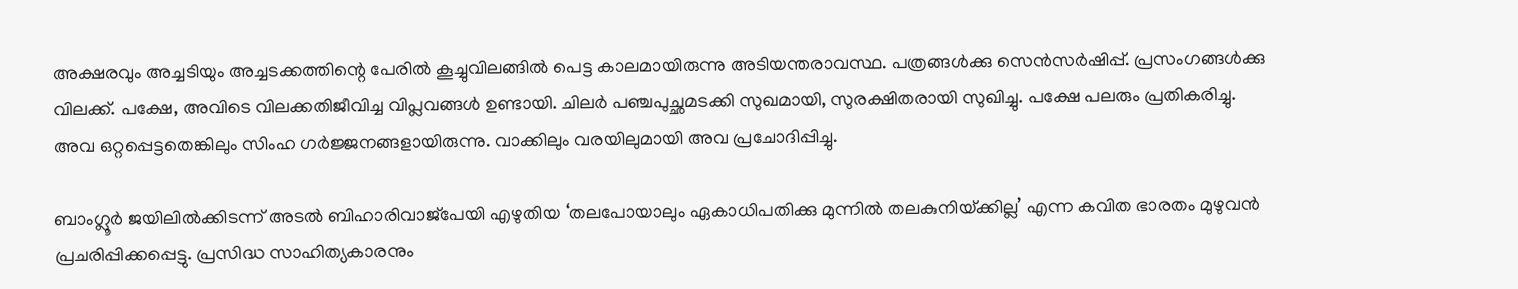അക്ഷരവും അച്ചടിയും അച്ചടക്കത്തിന്റെ പേരില്‍ കൂച്ചുവിലങ്ങില്‍ പെട്ട കാലമായിരുന്നു അടിയന്തരാവസ്ഥ. പത്രങ്ങള്‍ക്കു സെന്‍സര്‍ഷിപ്പ്. പ്രസംഗങ്ങള്‍ക്കു വിലക്ക്. പക്ഷേ, അവിടെ വിലക്കതിജീവിച്ച വിപ്ലവങ്ങള്‍ ഉണ്ടായി. ചിലര്‍ പഞ്ചപുച്ഛമടക്കി സുഖമായി, സുരക്ഷിതരായി സുഖിച്ചു. പക്ഷേ പലരും പ്രതികരിച്ചു. അവ ഒറ്റപ്പെട്ടതെങ്കിലും സിംഹ ഗര്‍ജ്ജനങ്ങളായിരുന്നു. വാക്കിലും വരയിലുമായി അവ പ്രചോദിപ്പിച്ചു.

ബാംഗ്ലൂര്‍ ജയിലില്‍ക്കിടന്ന് അടല്‍ ബിഹാരിവാജ്‌പേയി എഴുതിയ ‘തലപോയാലും ഏകാധിപതിക്കു മുന്നില്‍ തലകുനിയ്‌ക്കില്ല’ എന്ന കവിത ഭാരതം മുഴുവന്‍ പ്രചരിപ്പിക്കപ്പെട്ടു. പ്രസിദ്ധ സാഹിത്യകാരനും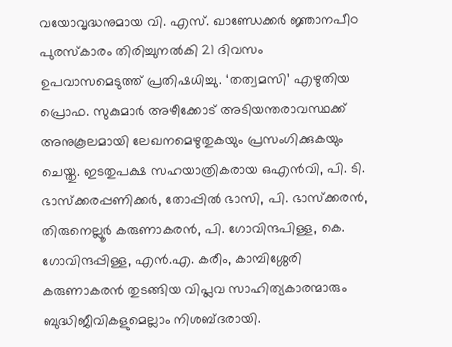വയോവൃദ്ധനുമായ വി. എസ്. ഖാണ്ഡേക്കര്‍ ജ്ഞാനപീഠ പുരസ്‌കാരം തിരിച്ചുനല്‍കി 21 ദിവസം ഉപവാസമെടുത്ത് പ്രതിഷധിച്ചു. ‘തത്വമസി’ എഴുതിയ പ്രൊഫ. സുകുമാര്‍ അഴീക്കോട് അടിയന്തരാവസ്ഥക്ക് അനുകൂലമായി ലേഖനമെഴുതുകയും പ്രസംഗിക്കുകയും ചെയ്തു. ഇടതുപക്ഷ സഹയാത്രികരായ ഒഎന്‍വി, പി. ടി. ഭാസ്‌ക്കരപ്പണിക്കര്‍, തോപ്പില്‍ ഭാസി, പി. ഭാസ്‌ക്കരന്‍, തിരുനെല്ലൂര്‍ കരുണാകരന്‍, പി. ഗോവിന്ദപിള്ള, കെ. ഗോവിന്ദപ്പിള്ള, എന്‍.എ. കരീം, കാമ്പിശ്ശേരി കരുണാകരന്‍ തുടങ്ങിയ വിപ്ലവ സാഹിത്യകാരന്മാരും ബുദ്ധിജീവികളുമെല്ലാം നിശബ്ദരായി.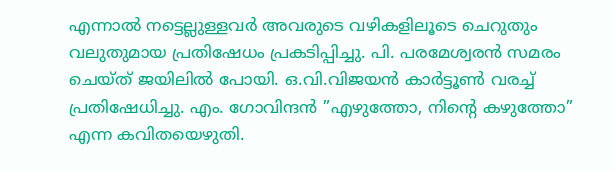എന്നാല്‍ നട്ടെല്ലുള്ളവര്‍ അവരുടെ വഴികളിലൂടെ ചെറുതും വലുതുമായ പ്രതിഷേധം പ്രകടിപ്പിച്ചു. പി. പരമേശ്വരന്‍ സമരം ചെയ്ത് ജയിലില്‍ പോയി. ഒ.വി.വിജയന്‍ കാര്‍ട്ടൂണ്‍ വരച്ച് പ്രതിഷേധിച്ചു. എം. ഗോവിന്ദന്‍ ”എഴുത്തോ, നിന്റെ കഴുത്തോ” എന്ന കവിതയെഴുതി.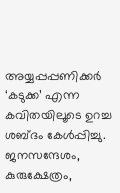അയ്യപ്പപ്പണിക്കര്‍ ‘കടുക്ക’ എന്ന കവിതയിലൂടെ ഉറച്ച ശബ്ദം കേള്‍പ്പിച്ചു. ജനസന്ദേശം, കുരുക്ഷേത്രം,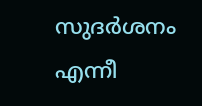സുദര്‍ശനം എന്നീ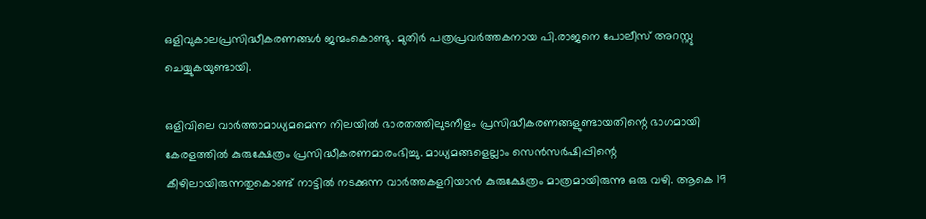ഒളിവുകാലപ്രസിദ്ധീകരണങ്ങള്‍ ജന്മംകൊണ്ടു. മുതിര്‍ പത്രപ്രവര്‍ത്തകനായ പി.രാജനെ പോലീസ് അറസ്റ്റു ചെയ്യുകയുണ്ടായി.

ഒളിവിലെ വാര്‍ത്താമാധ്യമമെന്ന നിലയില്‍ ഭാരതത്തിലുടനീളം പ്രസിദ്ധീകരണങ്ങളുണ്ടായതിന്റെ ഭാഗമായി കേരളത്തില്‍ കുരുക്ഷേത്രം പ്രസിദ്ധീകരണമാരംഭിച്ചു. മാധ്യമങ്ങളെല്ലാം സെന്‍സര്‍ഷിപ്പിന്റെ കീഴിലായിരുന്നതുകൊണ്ട് നാട്ടില്‍ നടക്കുന്ന വാര്‍ത്തകളറിയാന്‍ കുരുക്ഷേത്രം മാത്രമായിരുന്നു ഒരു വഴി. ആകെ 19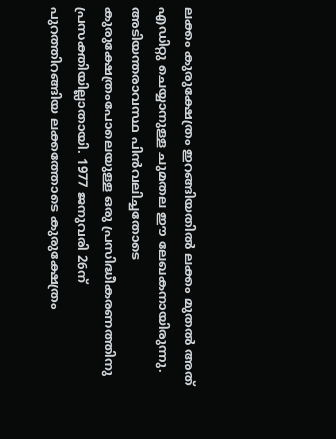ലക്കം കുരുക്ഷേത്രം ഇറങ്ങിയതില്‍ ലക്കം മുതല്‍ അത് എഡിറ്റു ചെയ്യാനുള്ള ചുമതല ഈ ലേഖകനായിരുന്നു. അടിയന്തരാവസ്ഥ പിന്‍വലിച്ചതോടെ കുരുക്ഷേത്രംപോലെയുള്ള ഒരു പ്രസിദ്ധീകരണത്തിനു പ്രസക്തിയില്ലാതായി. 1977 ജനുവരി 26ന് പുറത്തിറങ്ങിയ ലക്കത്തോടെ കുരുക്ഷേത്രം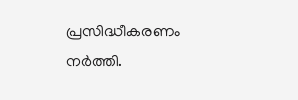പ്രസിദ്ധീകരണം നര്‍ത്തി.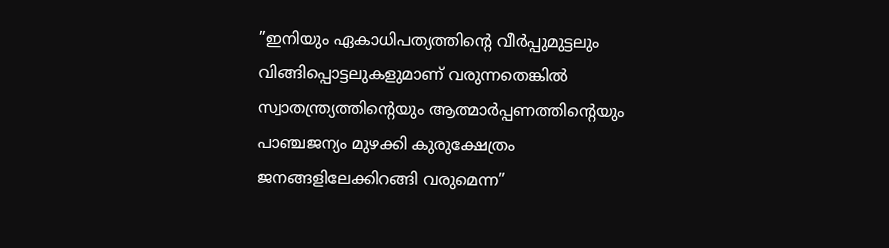”ഇനിയും ഏകാധിപത്യത്തിന്റെ വീര്‍പ്പുമുട്ടലും വിങ്ങിപ്പൊട്ടലുകളുമാണ് വരുന്നതെങ്കില്‍ സ്വാതന്ത്ര്യത്തിന്റെയും ആത്മാര്‍പ്പണത്തിന്റെയും പാഞ്ചജന്യം മുഴക്കി കുരുക്ഷേത്രം ജനങ്ങളിലേക്കിറങ്ങി വരുമെന്ന”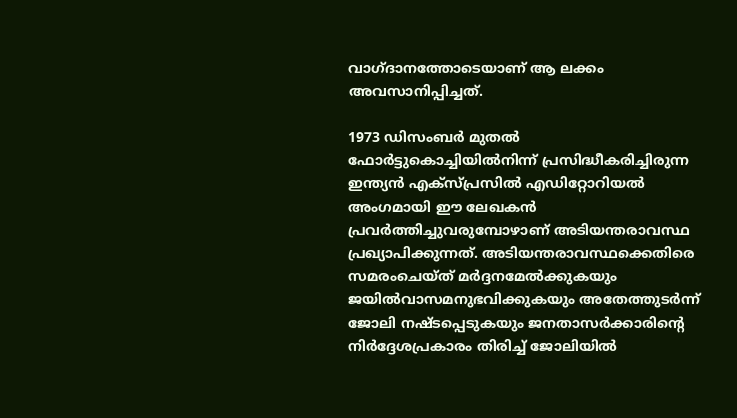വാഗ്ദാനത്തോടെയാണ് ആ ലക്കം അവസാനിപ്പിച്ചത്.

1973 ഡിസംബര്‍ മുതല്‍ ഫോര്‍ട്ടുകൊച്ചിയില്‍നിന്ന് പ്രസിദ്ധീകരിച്ചിരുന്ന ഇന്ത്യന്‍ എക്‌സ്പ്രസില്‍ എഡിറ്റോറിയല്‍ അംഗമായി ഈ ലേഖകന്‍ പ്രവര്‍ത്തിച്ചുവരുമ്പോഴാണ് അടിയന്തരാവസ്ഥ പ്രഖ്യാപിക്കുന്നത്. അടിയന്തരാവസ്ഥക്കെതിരെ സമരംചെയ്ത് മര്‍ദ്ദനമേല്‍ക്കുകയും ജയില്‍വാസമനുഭവിക്കുകയും അതേത്തുടര്‍ന്ന് ജോലി നഷ്ടപ്പെടുകയും ജനതാസര്‍ക്കാരിന്റെ നിര്‍ദ്ദേശപ്രകാരം തിരിച്ച് ജോലിയില്‍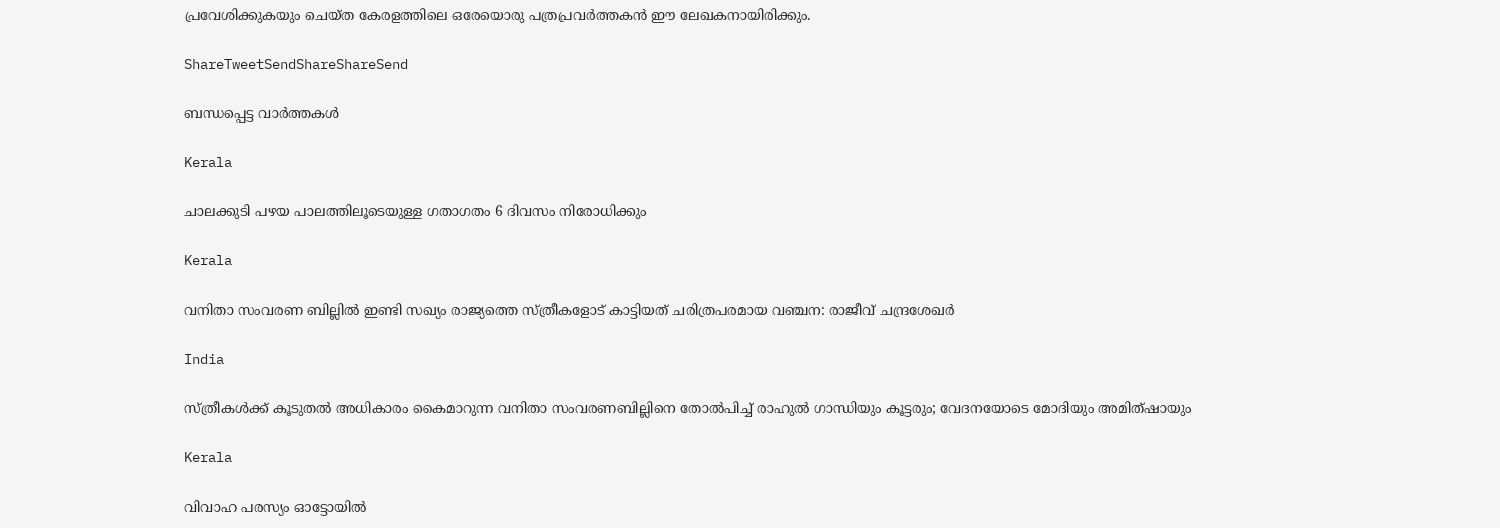പ്രവേശിക്കുകയും ചെയ്ത കേരളത്തിലെ ഒരേയൊരു പത്രപ്രവര്‍ത്തകന്‍ ഈ ലേഖകനായിരിക്കും.

ShareTweetSendShareShareSend

ബന്ധപ്പെട്ട വാര്‍ത്തകള്‍

Kerala

ചാലക്കുടി പഴയ പാലത്തിലൂടെയുള്ള ഗതാഗതം 6 ദിവസം നിരോധിക്കും

Kerala

വനിതാ സംവരണ ബില്ലില്‍ ഇണ്ടി സഖ്യം രാജ്യത്തെ സ്ത്രീകളോട് കാട്ടിയത് ചരിത്രപരമായ വഞ്ചന: രാജീവ് ചന്ദ്രശേഖര്‍

India

സ്ത്രീകള്‍ക്ക് കൂടുതല്‍ അധികാരം കൈമാറുന്ന വനിതാ സംവരണബില്ലിനെ തോല്‍പിച്ച് രാഹുല്‍ ഗാന്ധിയും കൂട്ടരും; വേദനയോടെ മോദിയും അമിത്ഷായും

Kerala

വിവാഹ പരസ്യം ഓട്ടോയില്‍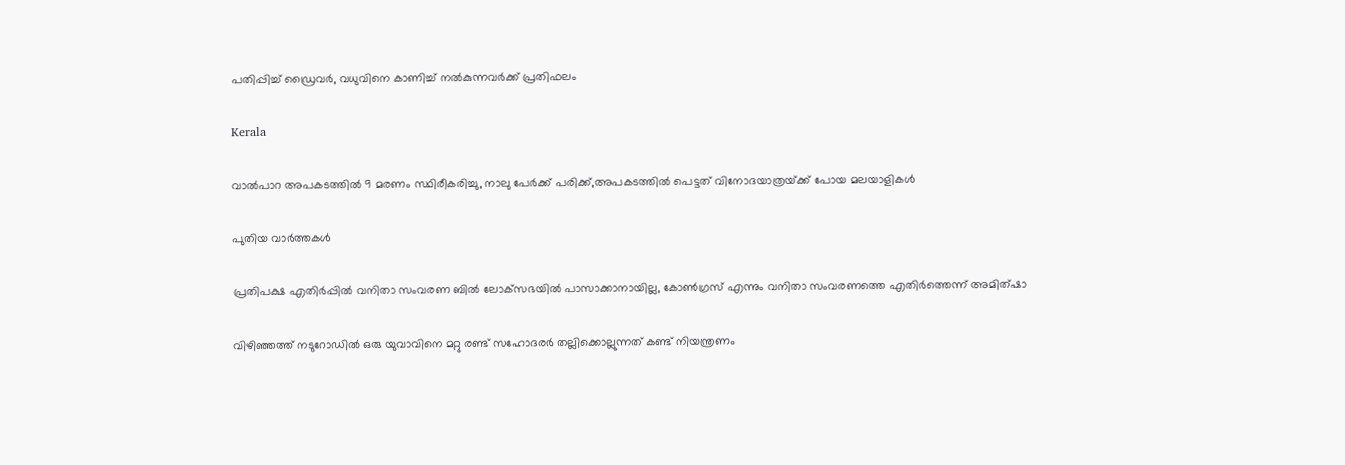പതിപ്പിച്ച് ഡ്രൈവര്‍, വധുവിനെ കാണിച്ച് നല്‍കുന്നവര്‍ക്ക് പ്രതിഫലം

Kerala

വാല്‍പാറ അപകടത്തില്‍ 9 മരണം സ്ഥിരീകരിച്ചു, നാലു പേര്‍ക്ക് പരിക്ക്,അപകടത്തില്‍ പെട്ടത് വിനോദയാത്രയ്‌ക്ക് പോയ മലയാളികള്‍

പുതിയ വാര്‍ത്തകള്‍

പ്രതിപക്ഷ എതിര്‍പ്പില്‍ വനിതാ സംവരണ ബില്‍ ലോക്‌സഭയില്‍ പാസാക്കാനായില്ല, കോണ്‍ഗ്രസ് എന്നും വനിതാ സംവരണത്തെ എതിര്‍ത്തെന്ന് അമിത്ഷാ

വിഴിഞ്ഞത്ത് നടുറോഡില്‍ ഒരു യുവാവിനെ മറ്റു രണ്ട് സഹോദരര്‍ തല്ലിക്കൊല്ലുന്നത് കണ്ട് നിയന്ത്രണം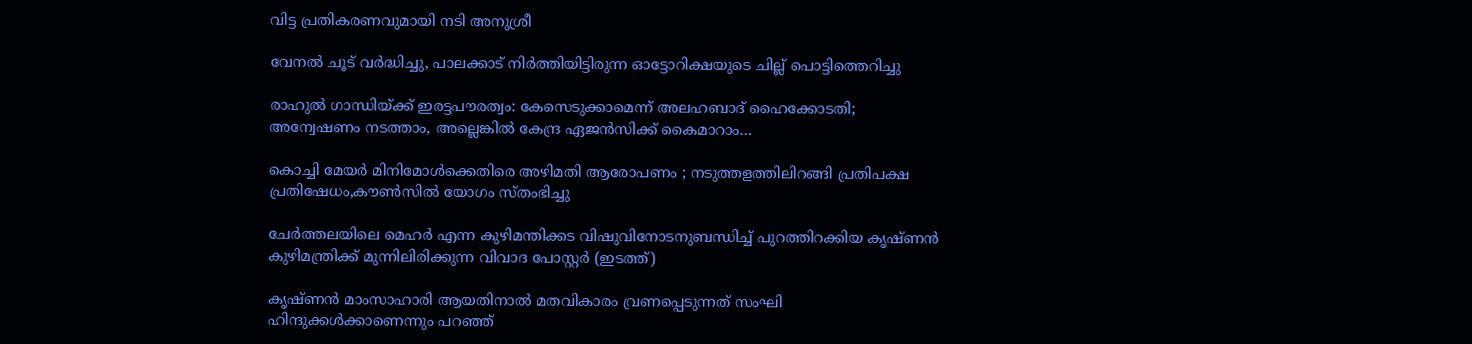വിട്ട പ്രതികരണവുമായി നടി അനുശ്രീ

വേനല്‍ ചൂട് വര്‍ദ്ധിച്ചു, പാലക്കാട് നിര്‍ത്തിയിട്ടിരുന്ന ഓട്ടോറിക്ഷയുടെ ചില്ല് പൊട്ടിത്തെറിച്ചു

രാഹുൽ ഗാന്ധിയ്‌ക്ക് ഇരട്ടപൗരത്വം: കേസെടുക്കാമെന്ന് അലഹബാദ് ഹൈക്കോടതി; അന്വേഷണം നടത്താം, അല്ലെങ്കില്‍ കേന്ദ്ര ഏജൻസിക്ക് കൈമാറാം…

കൊച്ചി മേയര്‍ മിനിമോള്‍ക്കെതിരെ അഴിമതി ആരോപണം ; നടുത്തളത്തിലിറങ്ങി പ്രതിപക്ഷ പ്രതിഷേധം,കൗണ്‍സില്‍ യോഗം സ്തംഭിച്ചു

ചേര്‍ത്തലയിലെ മെഹര്‍ എന്ന കുഴിമന്തിക്കട വിഷുവിനോടനുബന്ധിച്ച് പുറത്തിറക്കിയ കൃഷ്ണന്‍ കുഴിമന്ത്രിക്ക് മുന്നിലിരിക്കുന്ന വിവാദ പോസ്റ്റര്‍ (ഇടത്ത്)

കൃഷ്ണൻ മാംസാഹാരി ആയതിനാല്‍ മതവികാരം വ്രണപ്പെടുന്നത് സംഘി ഹിന്ദുക്കൾക്കാണെന്നും പറഞ്ഞ്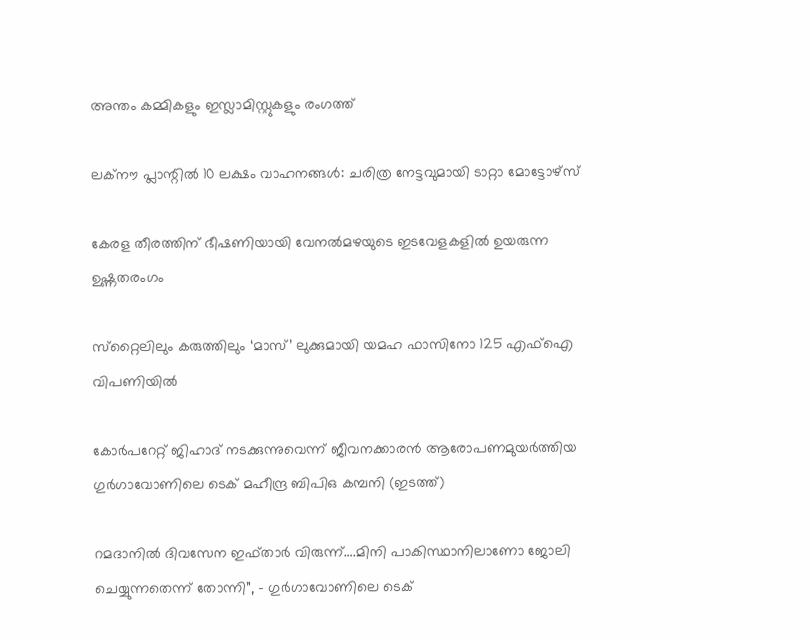അന്തം കമ്മികളും ഇസ്ലാമിസ്റ്റുകളും രംഗത്ത്

ലക്‌നൗ പ്ലാന്റില്‍ 10 ലക്ഷം വാഹനങ്ങള്‍: ചരിത്ര നേട്ടവുമായി ടാറ്റാ മോട്ടോഴ്സ്

കേരള തീരത്തിന് ഭീഷണിയായി വേനല്‍മഴയുടെ ഇടവേളകളില്‍ ഉയരുന്ന ഉഷ്ണതരംഗം

സ്‌റ്റൈലിലും കരുത്തിലും ‘മാസ്’ ലുക്കുമായി യമഹ ഫാസിനോ 125 എഫ്ഐ വിപണിയില്‍

കോര്‍പറേറ്റ് ജിഹാദ് നടക്കുന്നുവെന്ന് ജീവനക്കാരന്‍ ആരോപണമുയര്‍ത്തിയ ഗുര്‍ഗാവോണിലെ ടെക് മഹീന്ദ്ര ബിപിഒ കമ്പനി (ഇടത്ത്)

റമദാനില്‍ ദിവസേന ഇഫ്താര്‍ വിരുന്ന്….മിനി പാകിസ്ഥാനിലാണോ ജോലി ചെയ്യുന്നതെന്ന് തോന്നി”, – ഗുര്‍ഗാവോണിലെ ടെക്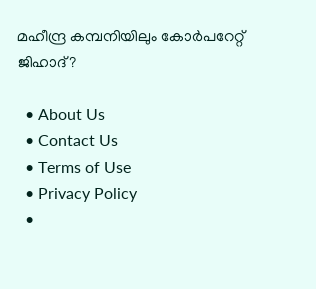മഹീന്ദ്ര കമ്പനിയിലും കോര്‍പറേറ്റ് ജിഹാദ്?

  • About Us
  • Contact Us
  • Terms of Use
  • Privacy Policy
  •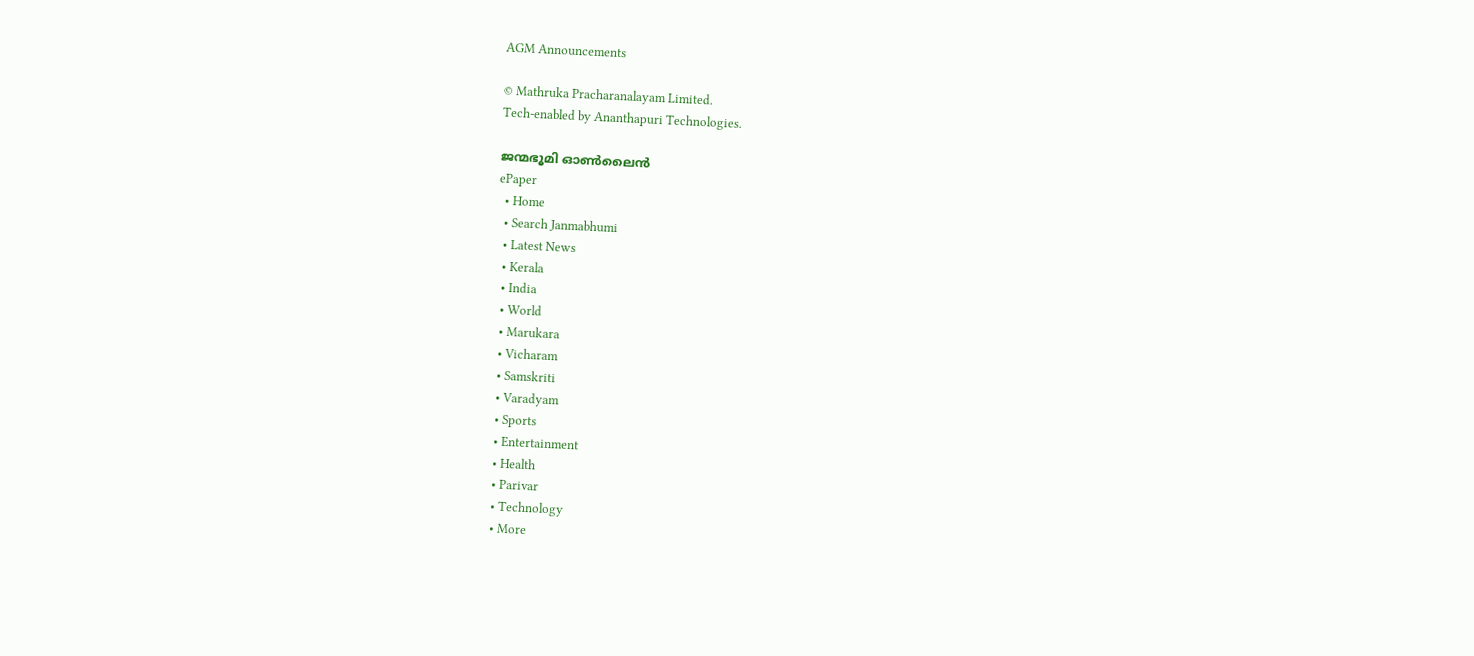AGM Announcements

© Mathruka Pracharanalayam Limited.
Tech-enabled by Ananthapuri Technologies.

ജന്മഭൂമി ഓണ്‍ലൈന്‍
ePaper
  • Home
  • Search Janmabhumi
  • Latest News
  • Kerala
  • India
  • World
  • Marukara
  • Vicharam
  • Samskriti
  • Varadyam
  • Sports
  • Entertainment
  • Health
  • Parivar
  • Technology
  • More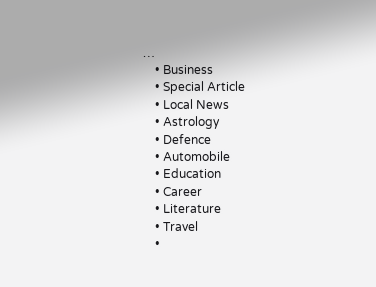…
    • Business
    • Special Article
    • Local News
    • Astrology
    • Defence
    • Automobile
    • Education
    • Career
    • Literature
    • Travel
    •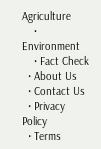Agriculture
    • Environment
    • Fact Check
  • About Us
  • Contact Us
  • Privacy Policy
  • Terms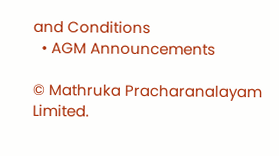and Conditions
  • AGM Announcements

© Mathruka Pracharanalayam Limited.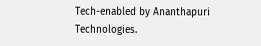Tech-enabled by Ananthapuri Technologies.